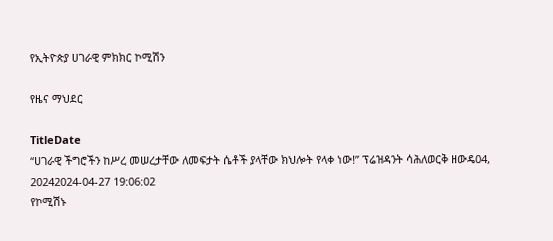የኢትዮጵያ ሀገራዊ ምክክር ኮሚሽን

የዜና ማህደር

TitleDate
“ሀገራዊ ችግሮችን ከሥረ መሠረታቸው ለመፍታት ሴቶች ያላቸው ክህሎት የላቀ ነው!” ፕሬዝዳንት ሳሕለወርቅ ዘውዴ04, 20242024-04-27 19:06:02
የኮሚሽኑ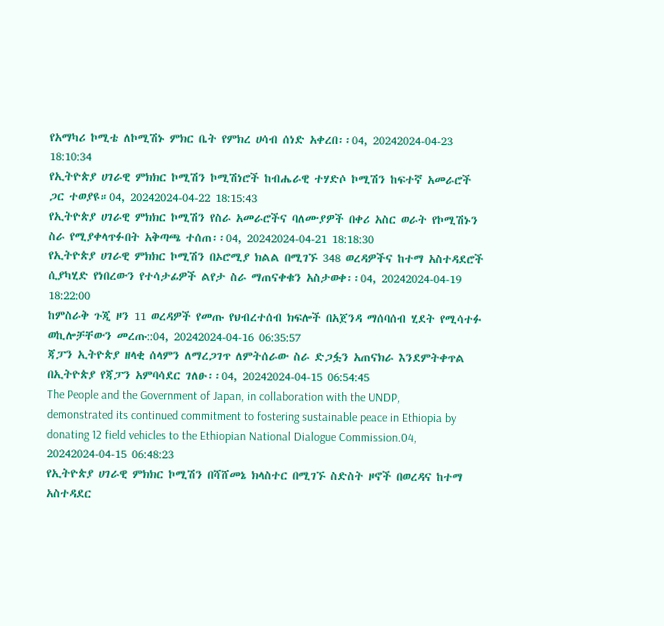የአማካሪ ኮሚቴ ለኮሚሽኑ ምክር ቤት የምክረ ሀሳብ ሰነድ አቀረበ፡፡04, 20242024-04-23 18:10:34
የኢትዮጵያ ሀገራዊ ምክክር ኮሚሽን ኮሚሽነሮች ከብሔራዊ ተሃድሶ ኮሚሽን ከፍተኛ አመራሮች ጋር ተወያዩ።04, 20242024-04-22 18:15:43
የኢትዮጵያ ሀገራዊ ምክክር ኮሚሽን የስራ አመራሮችና ባለሙያዎች በቀሪ አስር ወራት የኮሚሽኑን ስራ የሚያቀላጥፉበት አቅጣጫ ተሰጠ፡፡04, 20242024-04-21 18:18:30
የኢትዮጵያ ሀገራዊ ምክክር ኮሚሽን በኦሮሚያ ክልል በሚገኙ 348 ወረዳዎችና ከተማ አስተዳደሮች ሲያካሂድ የነበረውን የተሳታፊዎች ልየታ ስራ ማጠናቀቁን አስታወቀ፡፡04, 20242024-04-19 18:22:00
ከምስራቅ ጉጂ ዞን 11 ወረዳዎች የመጡ የህብረተሰብ ክፍሎች በአጀንዳ ማሰባሰብ ሂደት የሚሳተፉ ወኪሎቻቸውን መረጡ::04, 20242024-04-16 06:35:57
ጃፓን ኢትዮጵያ ዘላቂ ሰላምን ለማረጋገጥ ለምትሰራው ስራ ድጋፏን አጠናክራ እንደምትቀጥል በኢትዮጵያ የጃፓን አምባሳደር ገለፁ፡፡04, 20242024-04-15 06:54:45
The People and the Government of Japan, in collaboration with the UNDP, demonstrated its continued commitment to fostering sustainable peace in Ethiopia by donating 12 field vehicles to the Ethiopian National Dialogue Commission.04, 20242024-04-15 06:48:23
የኢትዮጵያ ሀገራዊ ምክክር ኮሚሽን በሻሸመኔ ክላስተር በሚገኙ ስድስት ዞኖች በወረዳና ከተማ አስተዳደር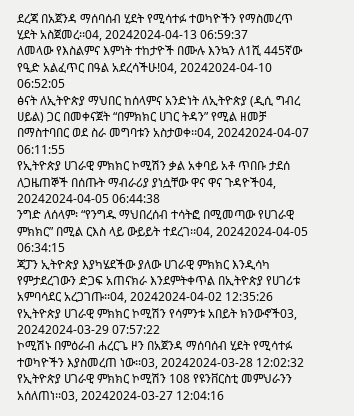ደረጃ በአጀንዳ ማሰባሰብ ሂደት የሚሳተፉ ተወካዮችን የማስመረጥ ሂደት አስጀመረ፡፡04, 20242024-04-13 06:59:37
ለመላው የእስልምና እምነት ተከታዮች በሙሉ እንኳን ለ1ሺ 445ኛው የዒድ አልፈጥር በዓል አደረሳችሁ!04, 20242024-04-10 06:52:05
ፅናት ለኢትዮጵያ ማህበር ከሰላምና አንድነት ለኢትዮጵያ (ዲሲ ግብረ ሀይል) ጋር በመቀናጀት “በምክክር ሀገር ትዳን” የሚል ዘመቻ በማስተባበር ወደ ስራ መግባቱን አስታወቀ፡፡04, 20242024-04-07 06:11:55
የኢትዮጵያ ሀገራዊ ምክክር ኮሚሽን ቃል አቀባይ አቶ ጥበቡ ታደሰ ለጋዜጠኞች በሰጡት ማብራሪያ ያነሷቸው ዋና ዋና ጉዳዮች04, 20242024-04-05 06:44:38
ንግድ ለሰላም፡ “የንግዱ ማህበረሰብ ተሳትፎ በሚመጣው የሀገራዊ ምክክር” በሚል ርእስ ላይ ውይይት ተደረገ፡፡04, 20242024-04-05 06:34:15
ጃፓን ኢትዮጵያ እያካሄደችው ያለው ሀገራዊ ምክክር እንዲሳካ የምታደረገውን ድጋፍ አጠናክራ እንደምትቀጥል በኢትዮጵያ የሀገሪቱ አምባሳደር አረጋገጡ፡፡04, 20242024-04-02 12:35:26
የኢትዮጵያ ሀገራዊ ምክክር ኮሚሽን የሳምንቱ አበይት ክንውኖች03, 20242024-03-29 07:57:22
ኮሚሽኑ በምዕራብ ሐረርጌ ዞን በአጀንዳ ማሰባሰብ ሂደት የሚሳተፉ ተወካዮችን እያስመረጠ ነው፡፡03, 20242024-03-28 12:02:32
የኢትዮጵያ ሀገራዊ ምክክር ኮሚሽን 108 የዩንቨርስቲ መምህራንን አሰለጠነ፡፡03, 20242024-03-27 12:04:16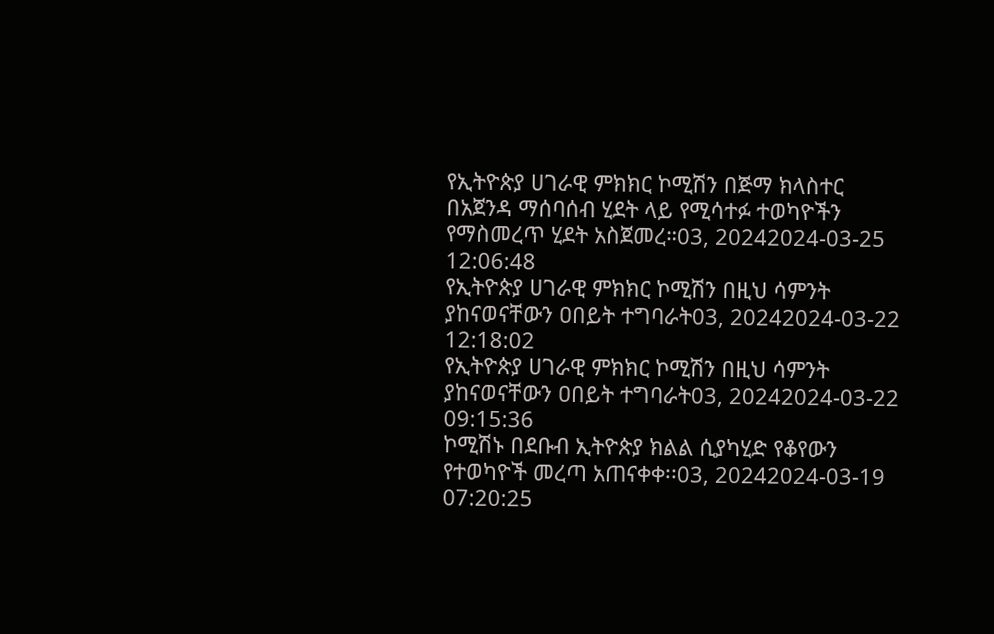የኢትዮጵያ ሀገራዊ ምክክር ኮሚሽን በጅማ ክላስተር በአጀንዳ ማሰባሰብ ሂደት ላይ የሚሳተፉ ተወካዮችን የማስመረጥ ሂደት አስጀመረ።03, 20242024-03-25 12:06:48
የኢትዮጵያ ሀገራዊ ምክክር ኮሚሽን በዚህ ሳምንት ያከናወናቸውን ዐበይት ተግባራት03, 20242024-03-22 12:18:02
የኢትዮጵያ ሀገራዊ ምክክር ኮሚሽን በዚህ ሳምንት ያከናወናቸውን ዐበይት ተግባራት03, 20242024-03-22 09:15:36
ኮሚሽኑ በደቡብ ኢትዮጵያ ክልል ሲያካሂድ የቆየውን የተወካዮች መረጣ አጠናቀቀ፡፡03, 20242024-03-19 07:20:25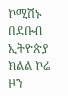ኮሚሽኑ በደቡብ ኢትዮጵያ ክልል ኮሬ ዞን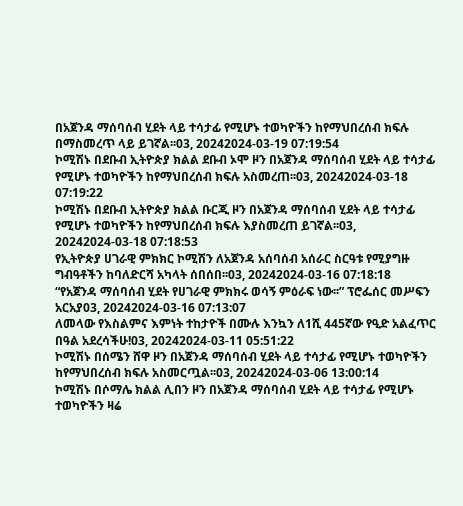በአጀንዳ ማሰባሰብ ሂደት ላይ ተሳታፊ የሚሆኑ ተወካዮችን ከየማህበረሰብ ክፍሉ በማስመረጥ ላይ ይገኛል፡፡03, 20242024-03-19 07:19:54
ኮሚሽኑ በደቡብ ኢትዮጵያ ክልል ደቡብ ኦሞ ዞን በአጀንዳ ማሰባሰብ ሂደት ላይ ተሳታፊ የሚሆኑ ተወካዮችን ከየማህበረሰብ ክፍሉ አስመረጠ፡፡03, 20242024-03-18 07:19:22
ኮሚሽኑ በደቡብ ኢትዮጵያ ክልል ቡርጂ ዞን በአጀንዳ ማሰባሰብ ሂደት ላይ ተሳታፊ የሚሆኑ ተወካዮችን ከየማህበረሰብ ክፍሉ እያስመረጠ ይገኛል፡፡03, 20242024-03-18 07:18:53
የኢትዮጵያ ሀገራዊ ምክክር ኮሚሽን ለአጀንዳ አሰባሰብ አሰራር ስርዓቱ የሚያግዙ ግብዓቶችን ከባለድርሻ አካላት ሰበሰበ፡፡03, 20242024-03-16 07:18:18
“የአጀንዳ ማሰባሰብ ሂደት የሀገራዊ ምክክሩ ወሳኝ ምዕራፍ ነው፡፡” ፕሮፌሰር መሥፍን አርአያ03, 20242024-03-16 07:13:07
ለመላው የእስልምና እምነት ተከታዮች በሙሉ እንኳን ለ1ሺ 445ኛው የዒድ አልፈጥር በዓል አደረሳችሁ!03, 20242024-03-11 05:51:22
ኮሚሽኑ በሰሜን ሸዋ ዞን በአጀንዳ ማሰባሰብ ሂደት ላይ ተሳታፊ የሚሆኑ ተወካዮችን ከየማህበረሰብ ክፍሉ አስመርጧል፡፡03, 20242024-03-06 13:00:14
ኮሚሽኑ በሶማሌ ክልል ሊበን ዞን በአጀንዳ ማሰባሰብ ሂደት ላይ ተሳታፊ የሚሆኑ ተወካዮችን ዛሬ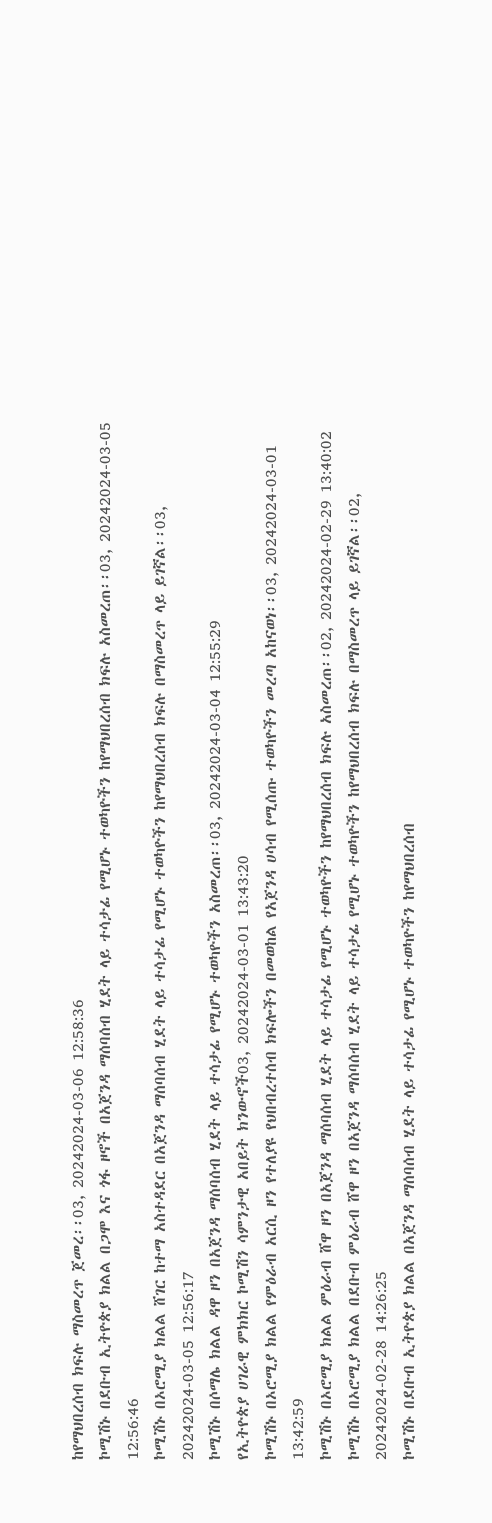ከየማህበረሰብ ክፍሉ ማስመረጥ ጀመረ፡፡03, 20242024-03-06 12:58:36
ኮሚሽኑ በደቡብ ኢትዮጵያ ክልል በጋሞ እና ጎፋ ዞኖች በአጀንዳ ማሰባሰብ ሂደት ላይ ተሳታፊ የሚሆኑ ተወካዮችን ከየማህበረሰብ ክፍሉ አስመረጠ፡፡03, 20242024-03-05 12:56:46
ኮሚሽኑ በኦሮሚያ ክልል ሸገር ከተማ አስተዳደር በአጀንዳ ማሰባሰብ ሂደት ላይ ተሳታፊ የሚሆኑ ተወካዮችን ከየማህበረሰብ ክፍሉ በማስመረጥ ላይ ይገኛል፡፡03, 20242024-03-05 12:56:17
ኮሚሽኑ በሶማሌ ክልል ዳዋ ዞን በአጀንዳ ማሰባሰብ ሂደት ላይ ተሳታፊ የሚሆኑ ተወካዮችን አስመረጠ፡፡03, 20242024-03-04 12:55:29
የኢትዮጵያ ሀገራዊ ምክክር ኮሚሽን ሳምንታዊ አበይት ክንውኖች03, 20242024-03-01 13:43:20
ኮሚሽኑ በኦሮሚያ ክልል የምዕራብ አርሲ ዞን የተለያዩ የህበብረተሰብ ክፍሎችን በመወከል የአጀንዳ ሀሳብ የሚሰጡ ተወካዮችን መረጣ አከናወነ፡፡03, 20242024-03-01 13:42:59
ኮሚሽኑ በኦሮሚያ ክልል ምዕራብ ሸዋ ዞን በአጀንዳ ማሰባሰብ ሂደት ላይ ተሳታፊ የሚሆኑ ተወካዮችን ከየማህበረሰብ ክፍሉ አስመረጠ፡፡02, 20242024-02-29 13:40:02
ኮሚሽኑ በኦሮሚያ ክልል በደቡብ ምዕራብ ሸዋ ዞን በአጀንዳ ማሰባሰብ ሂደት ላይ ተሳታፊ የሚሆኑ ተወካዮችን ከየማህበረሰብ ክፍሉ በማስመረጥ ላይ ይገኛል፡፡02, 20242024-02-28 14:26:25
ኮሚሽኑ በደቡብ ኢትዮጵያ ክልል በአጀንዳ ማሰባሰብ ሂደት ላይ ተሳታፊ የሚሆኑ ተወካዮችን ከየማህበረሰብ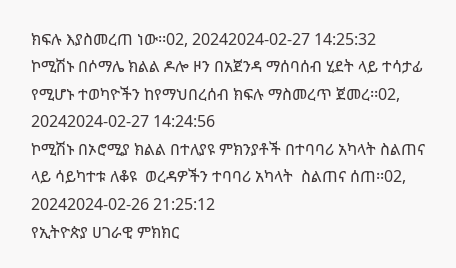ክፍሉ እያስመረጠ ነው፡፡02, 20242024-02-27 14:25:32
ኮሚሽኑ በሶማሌ ክልል ዶሎ ዞን በአጀንዳ ማሰባሰብ ሂደት ላይ ተሳታፊ የሚሆኑ ተወካዮችን ከየማህበረሰብ ክፍሉ ማስመረጥ ጀመረ፡፡02, 20242024-02-27 14:24:56
ኮሚሽኑ በኦሮሚያ ክልል በተለያዩ ምክንያቶች በተባባሪ አካላት ስልጠና ላይ ሳይካተቱ ለቆዩ  ወረዳዎችን ተባባሪ አካላት  ስልጠና ሰጠ፡፡02, 20242024-02-26 21:25:12
የኢትዮጵያ ሀገራዊ ምክክር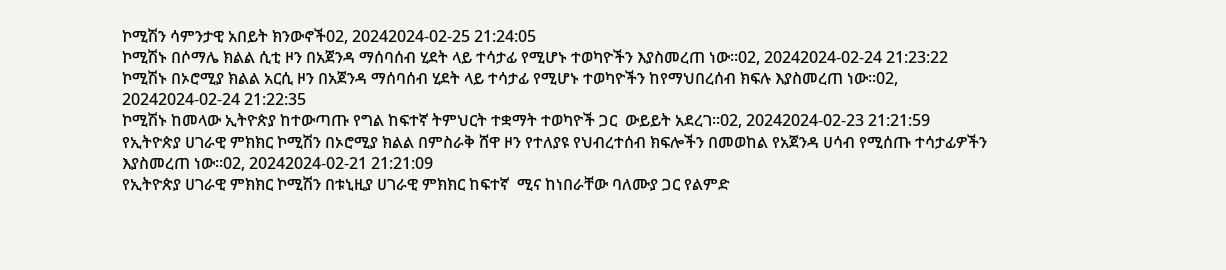ኮሚሽን ሳምንታዊ አበይት ክንውኖች02, 20242024-02-25 21:24:05
ኮሚሽኑ በሶማሌ ክልል ሲቲ ዞን በአጀንዳ ማሰባሰብ ሂደት ላይ ተሳታፊ የሚሆኑ ተወካዮችን እያስመረጠ ነው፡፡02, 20242024-02-24 21:23:22
ኮሚሽኑ በኦሮሚያ ክልል አርሲ ዞን በአጀንዳ ማሰባሰብ ሂደት ላይ ተሳታፊ የሚሆኑ ተወካዮችን ከየማህበረሰብ ክፍሉ እያስመረጠ ነው፡፡02, 20242024-02-24 21:22:35
ኮሚሽኑ ከመላው ኢትዮጵያ ከተውጣጡ የግል ከፍተኛ ትምህርት ተቋማት ተወካዮች ጋር  ውይይት አደረገ፡፡02, 20242024-02-23 21:21:59
የኢትዮጵያ ሀገራዊ ምክክር ኮሚሽን በኦሮሚያ ክልል በምስራቅ ሸዋ ዞን የተለያዩ የህብረተሰብ ክፍሎችን በመወከል የአጀንዳ ሀሳብ የሚሰጡ ተሳታፊዎችን እያስመረጠ ነው፡፡02, 20242024-02-21 21:21:09
የኢትዮጵያ ሀገራዊ ምክክር ኮሚሽን በቱኒዚያ ሀገራዊ ምክክር ከፍተኛ  ሚና ከነበራቸው ባለሙያ ጋር የልምድ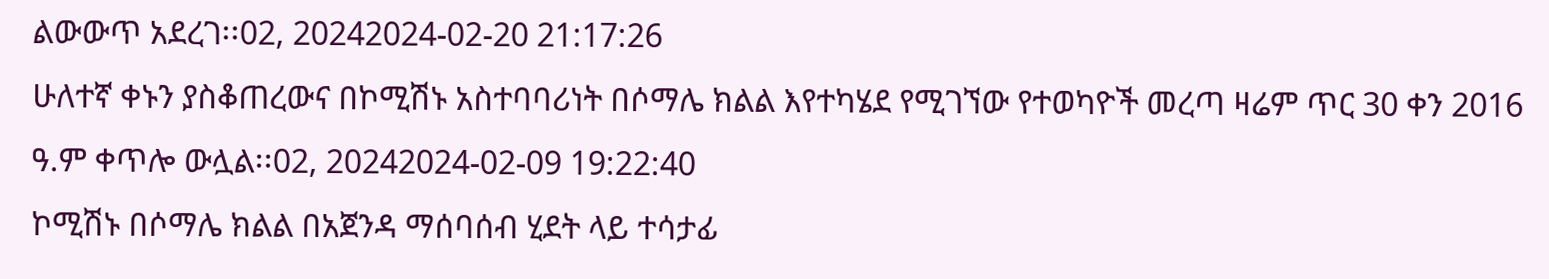ልውውጥ አደረገ፡፡02, 20242024-02-20 21:17:26
ሁለተኛ ቀኑን ያስቆጠረውና በኮሚሽኑ አስተባባሪነት በሶማሌ ክልል እየተካሄደ የሚገኘው የተወካዮች መረጣ ዛሬም ጥር 30 ቀን 2016 ዓ.ም ቀጥሎ ውሏል፡፡02, 20242024-02-09 19:22:40
ኮሚሽኑ በሶማሌ ክልል በአጀንዳ ማሰባሰብ ሂደት ላይ ተሳታፊ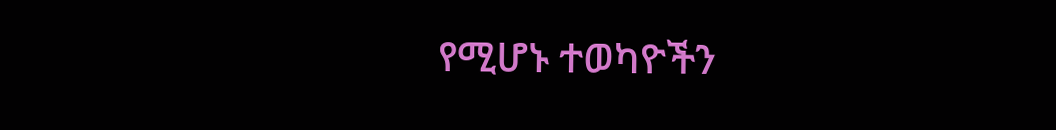የሚሆኑ ተወካዮችን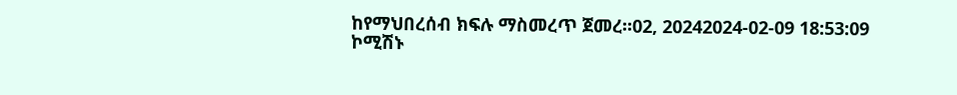ከየማህበረሰብ ክፍሉ ማስመረጥ ጀመረ፡፡02, 20242024-02-09 18:53:09
ኮሚሽኑ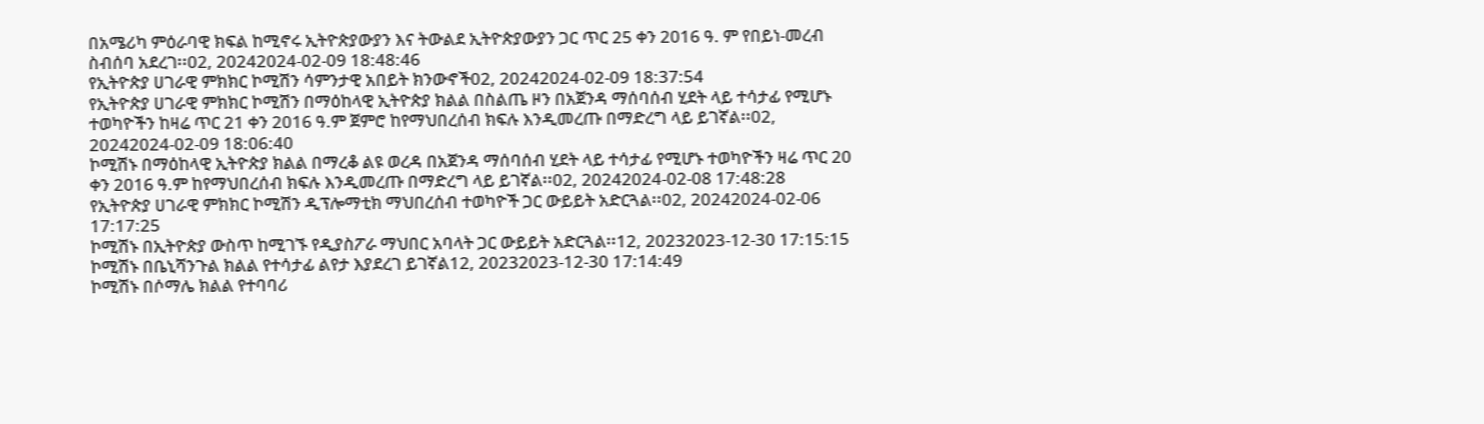በአሜሪካ ምዕራባዊ ክፍል ከሚኖሩ ኢትዮጵያውያን እና ትውልደ ኢትዮጵያውያን ጋር ጥር 25 ቀን 2016 ዓ. ም የበይነ-መረብ ስብሰባ አደረገ፡፡02, 20242024-02-09 18:48:46
የኢትዮጵያ ሀገራዊ ምክክር ኮሚሽን ሳምንታዊ አበይት ክንውኖች02, 20242024-02-09 18:37:54
የኢትዮጵያ ሀገራዊ ምክክር ኮሚሽን በማዕከላዊ ኢትዮጵያ ክልል በስልጤ ዞን በአጀንዳ ማሰባሰብ ሂደት ላይ ተሳታፊ የሚሆኑ ተወካዮችን ከዛሬ ጥር 21 ቀን 2016 ዓ.ም ጀምሮ ከየማህበረሰብ ክፍሉ እንዲመረጡ በማድረግ ላይ ይገኛል፡፡02, 20242024-02-09 18:06:40
ኮሚሽኑ በማዕከላዊ ኢትዮጵያ ክልል በማረቆ ልዩ ወረዳ በአጀንዳ ማሰባሰብ ሂደት ላይ ተሳታፊ የሚሆኑ ተወካዮችን ዛሬ ጥር 20 ቀን 2016 ዓ.ም ከየማህበረሰብ ክፍሉ እንዲመረጡ በማድረግ ላይ ይገኛል፡፡02, 20242024-02-08 17:48:28
የኢትዮጵያ ሀገራዊ ምክክር ኮሚሽን ዲፕሎማቲክ ማህበረሰብ ተወካዮች ጋር ውይይት አድርጓል፡፡02, 20242024-02-06 17:17:25
ኮሚሽኑ በኢትዮጵያ ውስጥ ከሚገኙ የዲያስፖራ ማህበር አባላት ጋር ውይይት አድርጓል፡፡12, 20232023-12-30 17:15:15
ኮሚሽኑ በቤኒሻንጉል ክልል የተሳታፊ ልየታ እያደረገ ይገኛል12, 20232023-12-30 17:14:49
ኮሚሽኑ በሶማሌ ክልል የተባባሪ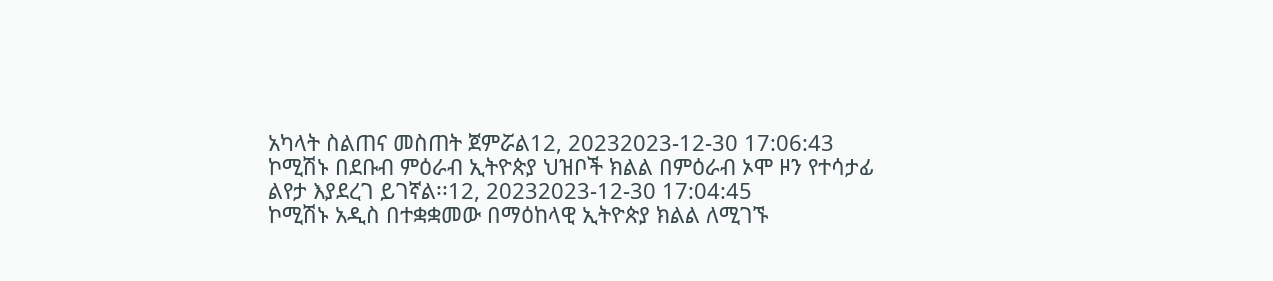አካላት ስልጠና መስጠት ጀምሯል12, 20232023-12-30 17:06:43
ኮሚሽኑ በደቡብ ምዕራብ ኢትዮጵያ ህዝቦች ክልል በምዕራብ ኦሞ ዞን የተሳታፊ ልየታ እያደረገ ይገኛል፡፡12, 20232023-12-30 17:04:45
ኮሚሽኑ አዲስ በተቋቋመው በማዕከላዊ ኢትዮጵያ ክልል ለሚገኙ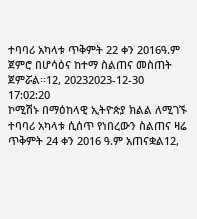ተባባሪ አካላቱ ጥቅምት 22 ቀን 2016ዓ.ም ጀምሮ በሆሳዕና ከተማ ስልጠና መስጠት ጀምሯል፡፡12, 20232023-12-30 17:02:20
ኮሚሽኑ በማዕከላዊ ኢትዮጵያ ክልል ለሚገኙ ተባባሪ አካላቱ ሲሰጥ የነበረውን ስልጠና ዛሬ ጥቅምት 24 ቀን 2016 ዓ.ም አጠናቋል12,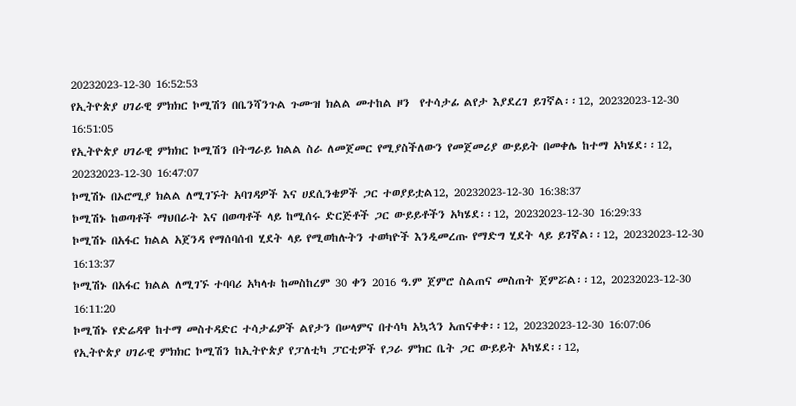20232023-12-30 16:52:53
የኢትዮጵያ ሀገራዊ ምክክር ኮሚሽን በቤንሻንጉል ጉሙዝ ክልል መተከል ዞን  የተሳታፊ ልየታ እያደረገ ይገኛል፡፡12, 20232023-12-30 16:51:05
የኢትዮጵያ ሀገራዊ ምክክር ኮሚሽን በትግራይ ክልል ስራ ለመጀመር የሚያስችለውን የመጀመሪያ ውይይት በመቀሌ ከተማ አካሄደ፡፡12, 20232023-12-30 16:47:07
ኮሚሽኑ በኦሮሚያ ክልል ለሚገኙት አባገዳዎች እና ሀደሲንቄዎች ጋር ተወያይቷል12, 20232023-12-30 16:38:37
ኮሚሽኑ ከወጣቶች ማህበራት እና በወጣቶች ላይ ከሚሰሩ ድርጅቶች ጋር ውይይቶችን አካሄደ፡፡12, 20232023-12-30 16:29:33
ኮሚሽኑ በአፋር ክልል አጀንዳ የማሰባሰብ ሂደት ላይ የሚወከሉትን ተወካዮች እንዲመረጡ የማድግ ሂደት ላይ ይገኛል፡፡12, 20232023-12-30 16:13:37
ኮሚሽኑ በአፋር ክልል ለሚገኙ ተባባሪ አካላቱ ከመስከረም 30 ቀን 2016 ዓ.ም ጀምሮ ስልጠና መስጠት ጀምሯል፡፡12, 20232023-12-30 16:11:20
ኮሚሽኑ የድሬዳዋ ከተማ መስተዳድር ተሳታፊዎች ልየታን በሠላምና በተሳካ አኳኋን አጠናቀቀ፡፡12, 20232023-12-30 16:07:06
የኢትዮጵያ ሀገራዊ ምክክር ኮሚሽን ከኢትዮጵያ የፓለቲካ ፓርቲዎች የጋራ ምክር ቤት ጋር ውይይት አካሄደ፡፡12,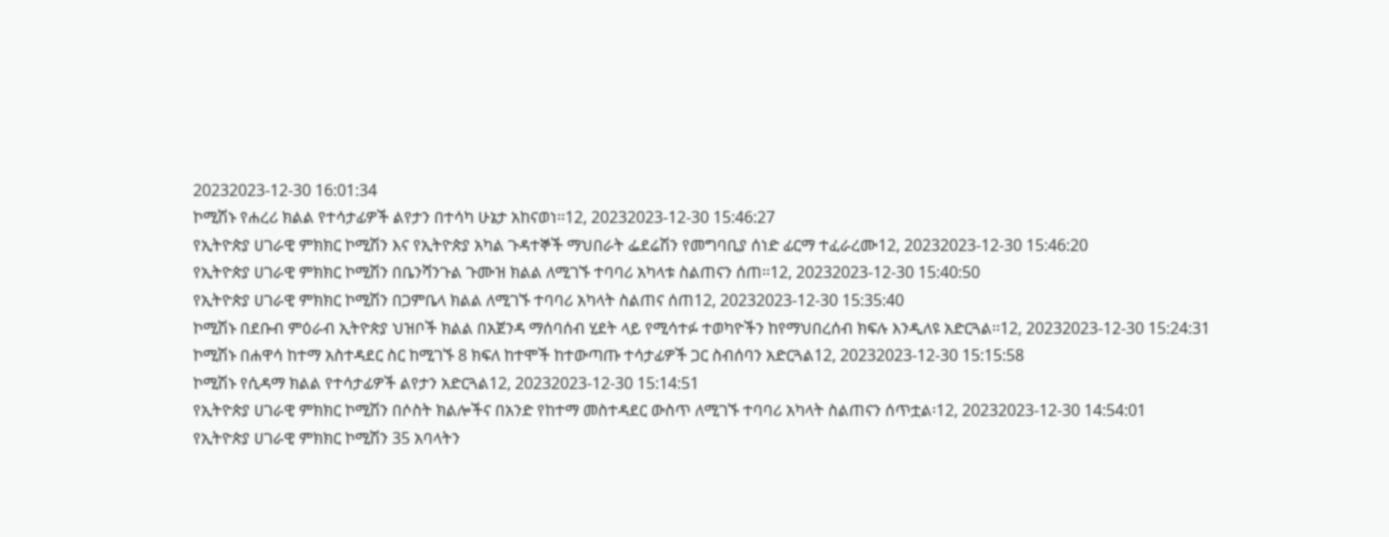20232023-12-30 16:01:34
ኮሚሽኑ የሐረሪ ክልል የተሳታፊዎች ልየታን በተሳካ ሁኔታ አከናወነ፡፡12, 20232023-12-30 15:46:27
የኢትዮጵያ ሀገራዊ ምክክር ኮሚሽን እና የኢትዮጵያ አካል ጉዳተኞች ማህበራት ፌደሬሽን የመግባቢያ ሰነድ ፊርማ ተፈራረሙ12, 20232023-12-30 15:46:20
የኢትዮጵያ ሀገራዊ ምክክር ኮሚሽን በቤንሻንጉል ጉሙዝ ክልል ለሚገኙ ተባባሪ አካላቱ ስልጠናን ሰጠ፡፡12, 20232023-12-30 15:40:50
የኢትዮጵያ ሀገራዊ ምክክር ኮሚሽን በጋምቤላ ክልል ለሚገኙ ተባባሪ አካላት ስልጠና ሰጠ12, 20232023-12-30 15:35:40
ኮሚሽኑ በደቡብ ምዕራብ ኢትዮጵያ ህዝቦች ክልል በአጀንዳ ማሰባሰብ ሂደት ላይ የሚሳተፉ ተወካዮችን ከየማህበረሰብ ክፍሉ እንዲለዩ አድርጓል፡፡12, 20232023-12-30 15:24:31
ኮሚሽኑ በሐዋሳ ከተማ አስተዳደር ስር ከሚገኙ 8 ክፍለ ከተሞች ከተውጣጡ ተሳታፊዎች ጋር ስብሰባን አድርጓል12, 20232023-12-30 15:15:58
ኮሚሽኑ የሲዳማ ክልል የተሳታፊዎች ልየታን አድርጓል12, 20232023-12-30 15:14:51
የኢትዮጵያ ሀገራዊ ምክክር ኮሚሽን በሶስት ክልሎችና በአንድ የከተማ መስተዳደር ውስጥ ለሚገኙ ተባባሪ አካላት ስልጠናን ሰጥቷል፡12, 20232023-12-30 14:54:01
የኢትዮጵያ ሀገራዊ ምክክር ኮሚሽን 35 አባላትን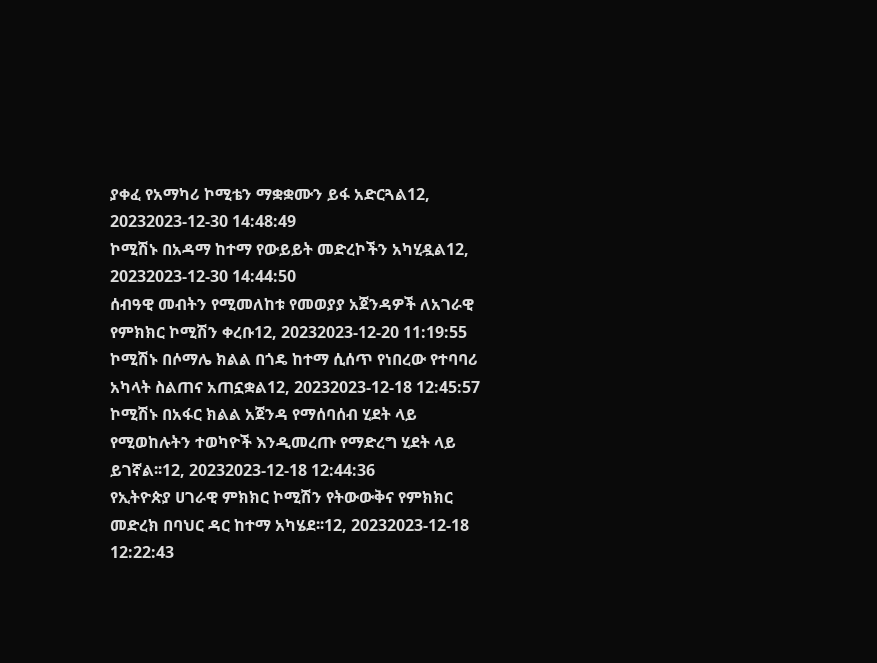ያቀፈ የአማካሪ ኮሚቴን ማቋቋሙን ይፋ አድርጓል12, 20232023-12-30 14:48:49
ኮሚሽኑ በአዳማ ከተማ የውይይት መድረኮችን አካሂዷል12, 20232023-12-30 14:44:50
ሰብዓዊ መብትን የሚመለከቱ የመወያያ አጀንዳዎች ለአገራዊ የምክክር ኮሚሽን ቀረቡ12, 20232023-12-20 11:19:55
ኮሚሽኑ በሶማሌ ክልል በጎዴ ከተማ ሲሰጥ የነበረው የተባባሪ አካላት ስልጠና አጠኗቋል12, 20232023-12-18 12:45:57
ኮሚሽኑ በአፋር ክልል አጀንዳ የማሰባሰብ ሂደት ላይ የሚወከሉትን ተወካዮች እንዲመረጡ የማድረግ ሂደት ላይ ይገኛል፡፡12, 20232023-12-18 12:44:36
የኢትዮጵያ ሀገራዊ ምክክር ኮሚሽን የትውውቅና የምክክር መድረክ በባህር ዳር ከተማ አካሄደ፡፡12, 20232023-12-18 12:22:43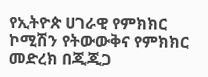የኢትዮጵ ሀገራዊ የምክክር ኮሚሽን የትውውቅና የምክክር መድረክ በጂጂጋ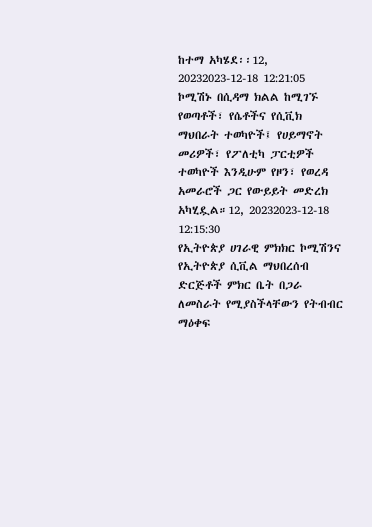ከተማ አካሄደ፡፡12, 20232023-12-18 12:21:05
ኮሚሽኑ በሲዳማ ክልል ከሚገኙ የወጣቶች፣ የሴቶችና የሲቪክ ማህበራት ተወካዮች፤ የሀይማኖት መሪዎች፣ የፖለቲካ ፓርቲዎች ተወካዮች እንዲሁም የዞን፣ የወረዳ አመራሮች ጋር የውይይት መድረክ አካሂዷል።12, 20232023-12-18 12:15:30
የኢትዮጵያ ሀገራዊ ምክክር ኮሚሽንና የኢትዮጵያ ሲቪል ማህበረሰብ ድርጅቶች ምክር ቤት በጋራ ለመስራት የሚያስችላቸውን የትብብር ማዕቀፍ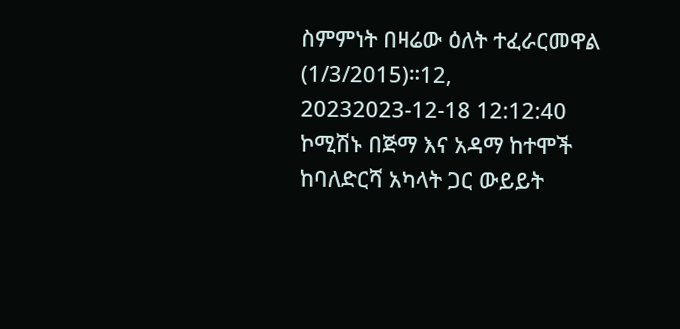ስምምነት በዛሬው ዕለት ተፈራርመዋል (1/3/2015)።12, 20232023-12-18 12:12:40
ኮሚሽኑ በጅማ እና አዳማ ከተሞች ከባለድርሻ አካላት ጋር ውይይት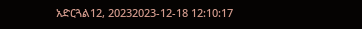አድርጓል12, 20232023-12-18 12:10:17